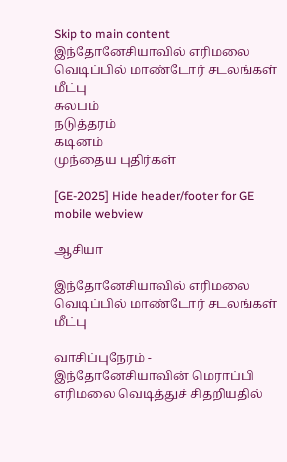Skip to main content
இந்தோனேசியாவில் எரிமலை வெடிப்பில் மாண்டோர் சடலங்கள் மீட்பு
சுலபம்
நடுத்தரம்
கடினம்
முந்தைய புதிர்கள்

[GE-2025] Hide header/footer for GE mobile webview

ஆசியா

இந்தோனேசியாவில் எரிமலை வெடிப்பில் மாண்டோர் சடலங்கள் மீட்பு

வாசிப்புநேரம் -
இந்தோனேசியாவின் மெராப்பி எரிமலை வெடித்துச் சிதறியதில்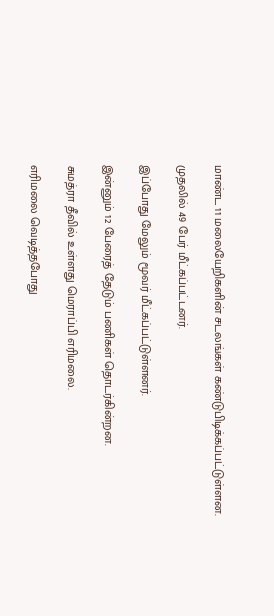மாண்ட 11 மலையேறிகளின் சடலங்கள் கண்டுபிடிக்கப்பட்டுள்ளன.

முதலில் 49 பேர் மீட்கப்பட்டனர்.

இப்போது மேலும் மூவர் மீட்கப்பட்டுள்ளனர்.

இன்னும் 12 பேரைத் தேடும் பணிகள் தொடர்கின்றன.

சுமத்ரா தீவில் உள்ளது மெராப்பி எரிமலை.

எரிமலை வெடித்தபோது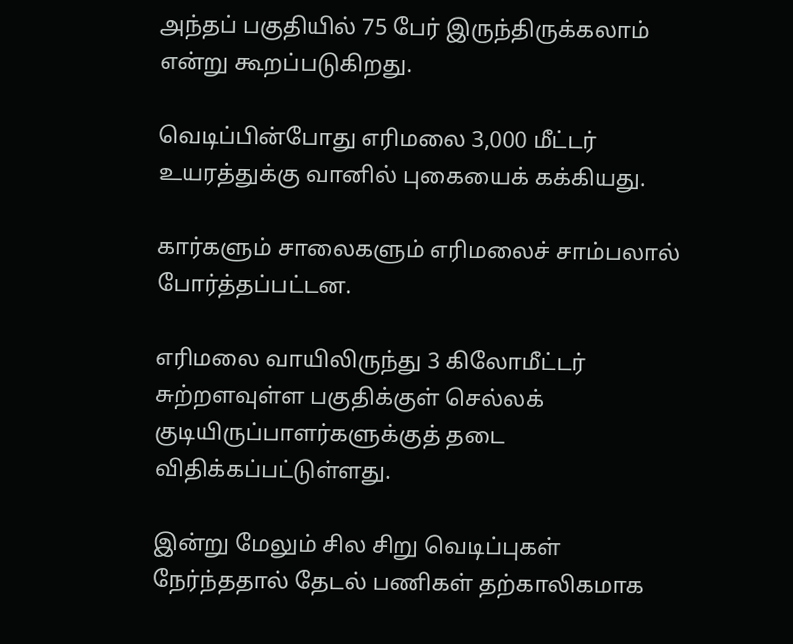அந்தப் பகுதியில் 75 பேர் இருந்திருக்கலாம் என்று கூறப்படுகிறது.

வெடிப்பின்போது எரிமலை 3,000 மீட்டர் உயரத்துக்கு வானில் புகையைக் கக்கியது.

கார்களும் சாலைகளும் எரிமலைச் சாம்பலால் போர்த்தப்பட்டன.

எரிமலை வாயிலிருந்து 3 கிலோமீட்டர் சுற்றளவுள்ள பகுதிக்குள் செல்லக் குடியிருப்பாளர்களுக்குத் தடை விதிக்கப்பட்டுள்ளது.

இன்று மேலும் சில சிறு வெடிப்புகள் நேர்ந்ததால் தேடல் பணிகள் தற்காலிகமாக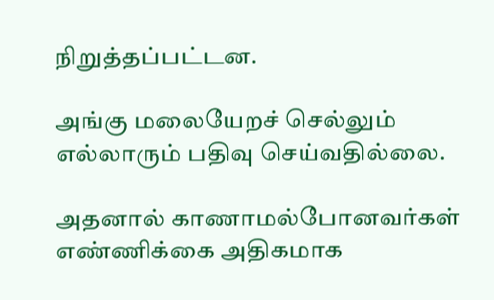நிறுத்தப்பட்டன.

அங்கு மலையேறச் செல்லும் எல்லாரும் பதிவு செய்வதில்லை.

அதனால் காணாமல்போனவர்கள் எண்ணிக்கை அதிகமாக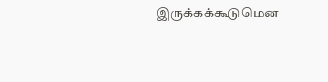இருக்கக்கூடுமென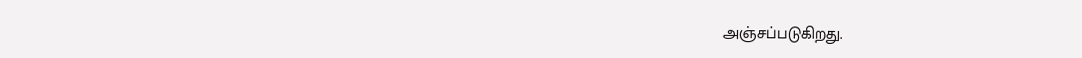அஞ்சப்படுகிறது.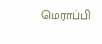மெராப்பி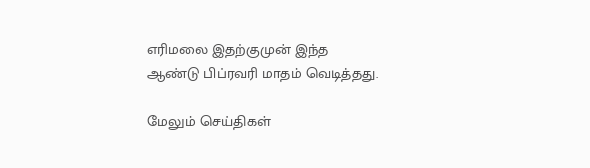எரிமலை இதற்குமுன் இந்த ஆண்டு பிப்ரவரி மாதம் வெடித்தது.

மேலும் செய்திகள்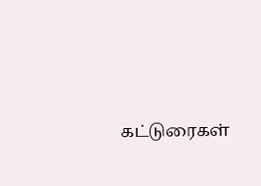கட்டுரைகள்